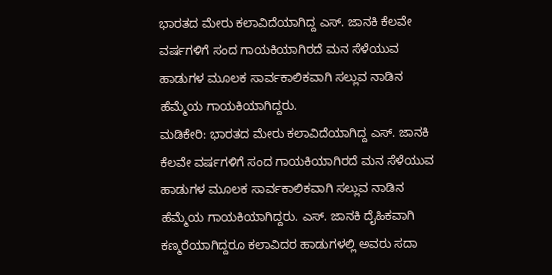ಭಾರತದ ಮೇರು ಕಲಾವಿದೆಯಾಗಿದ್ದ ಎಸ್. ಜಾನಕಿ ಕೆಲವೇ ವರ್ಷಗಳಿಗೆ ಸಂದ ಗಾಯಕಿಯಾಗಿರದೆ ಮನ ಸೆಳೆಯುವ ಹಾಡುಗಳ ಮೂಲಕ ಸಾರ್ವಕಾಲಿಕವಾಗಿ ಸಲ್ಲುವ ನಾಡಿನ ಹೆಮ್ಮೆಯ ಗಾಯಕಿಯಾಗಿದ್ದರು.
ಮಡಿಕೇರಿ: ಭಾರತದ ಮೇರು ಕಲಾವಿದೆಯಾಗಿದ್ದ ಎಸ್. ಜಾನಕಿ ಕೆಲವೇ ವರ್ಷಗಳಿಗೆ ಸಂದ ಗಾಯಕಿಯಾಗಿರದೆ ಮನ ಸೆಳೆಯುವ ಹಾಡುಗಳ ಮೂಲಕ ಸಾರ್ವಕಾಲಿಕವಾಗಿ ಸಲ್ಲುವ ನಾಡಿನ ಹೆಮ್ಮೆಯ ಗಾಯಕಿಯಾಗಿದ್ದರು. ಎಸ್. ಜಾನಕಿ ದೈಹಿಕವಾಗಿ ಕಣ್ಮರೆಯಾಗಿದ್ದರೂ ಕಲಾವಿದರ ಹಾಡುಗಳಲ್ಲಿ ಅವರು ಸದಾ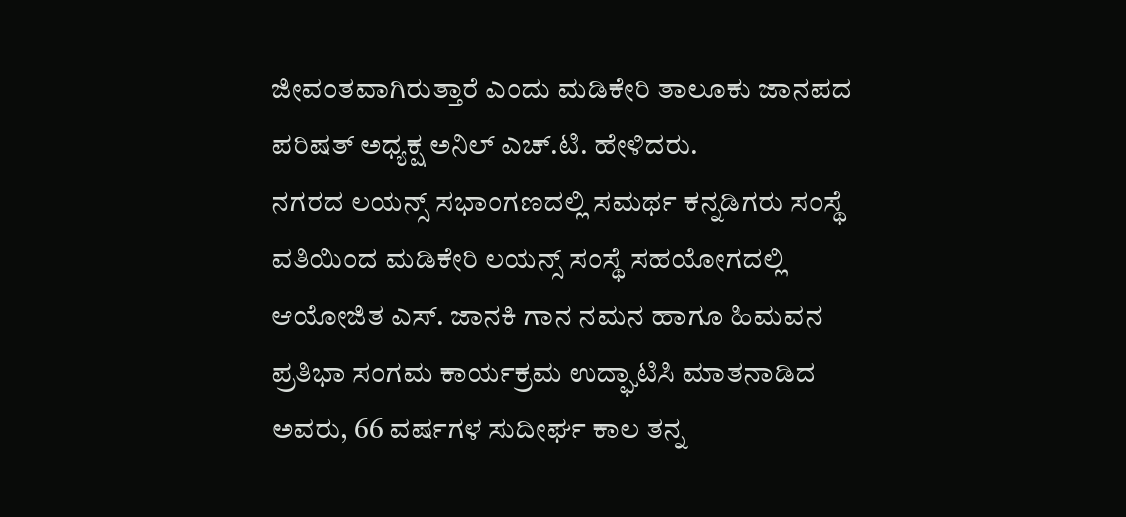ಜೀವಂತವಾಗಿರುತ್ತಾರೆ ಎಂದು ಮಡಿಕೇರಿ ತಾಲೂಕು ಜಾನಪದ ಪರಿಷತ್ ಅಧ್ಯಕ್ಷ ಅನಿಲ್ ಎಚ್.ಟಿ. ಹೇಳಿದರು.
ನಗರದ ಲಯನ್ಸ್ ಸಭಾಂಗಣದಲ್ಲಿ ಸಮರ್ಥ ಕನ್ನಡಿಗರು ಸಂಸ್ಥೆ ವತಿಯಿಂದ ಮಡಿಕೇರಿ ಲಯನ್ಸ್ ಸಂಸ್ಥೆ ಸಹಯೋಗದಲ್ಲಿ ಆಯೋಜಿತ ಎಸ್. ಜಾನಕಿ ಗಾನ ನಮನ ಹಾಗೂ ಹಿಮವನ ಪ್ರತಿಭಾ ಸಂಗಮ ಕಾರ್ಯಕ್ರಮ ಉದ್ಘಾಟಿಸಿ ಮಾತನಾಡಿದ ಅವರು, 66 ವರ್ಷಗಳ ಸುದೀರ್ಘ ಕಾಲ ತನ್ನ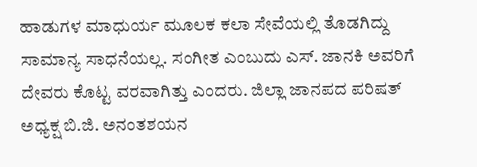ಹಾಡುಗಳ ಮಾಧುರ್ಯ ಮೂಲಕ ಕಲಾ ಸೇವೆಯಲ್ಲಿ ತೊಡಗಿದ್ದು ಸಾಮಾನ್ಯ ಸಾಧನೆಯಲ್ಲ. ಸಂಗೀತ ಎಂಬುದು ಎಸ್. ಜಾನಕಿ ಅವರಿಗೆ ದೇವರು ಕೊಟ್ಟ ವರವಾಗಿತ್ತು ಎಂದರು. ಜಿಲ್ಲಾ ಜಾನಪದ ಪರಿಷತ್ ಅಧ್ಯಕ್ಷ ಬಿ.ಜಿ. ಅನಂತಶಯನ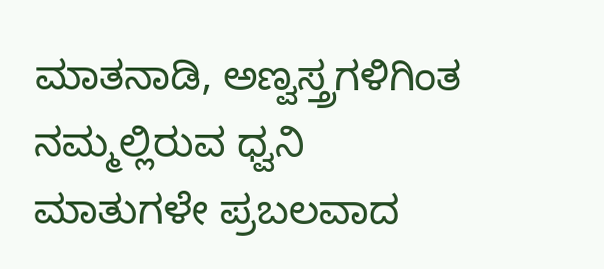ಮಾತನಾಡಿ, ಅಣ್ವಸ್ತ್ರಗಳಿಗಿಂತ ನಮ್ಮಲ್ಲಿರುವ ಧ್ವನಿ ಮಾತುಗಳೇ ಪ್ರಬಲವಾದ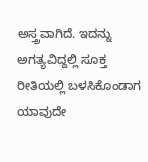ಅಸ್ತ್ರವಾಗಿದೆ. ಇದನ್ನು ಅಗತ್ಯವಿದ್ದಲ್ಲಿ ಸೂಕ್ತ ರೀತಿಯಲ್ಲಿ ಬಳಸಿಕೊಂಡಾಗ ಯಾವುದೇ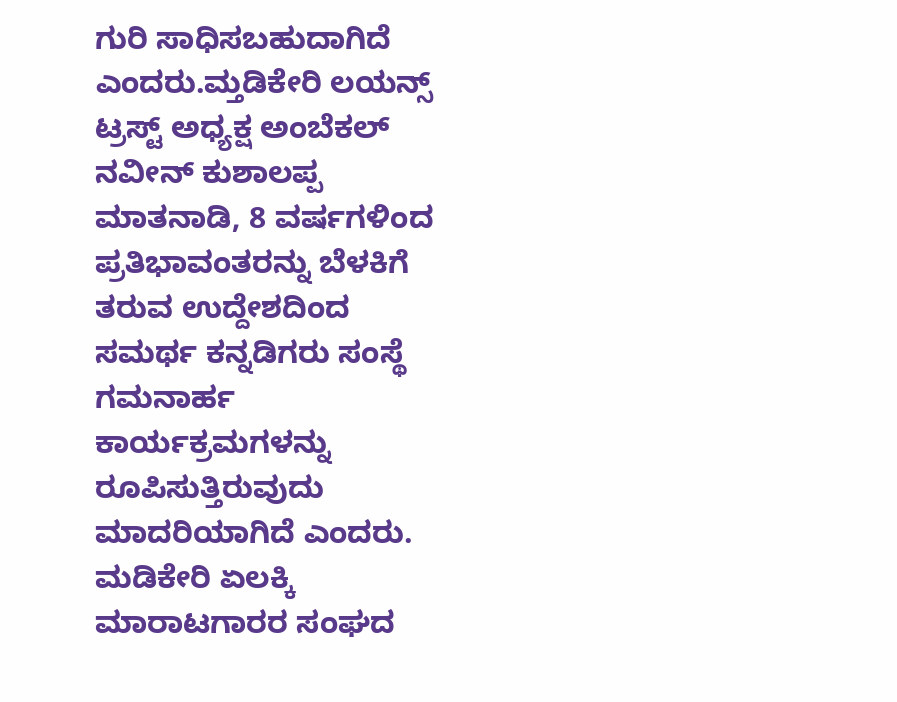ಗುರಿ ಸಾಧಿಸಬಹುದಾಗಿದೆ ಎಂದರು.ಮ್ತಡಿಕೇರಿ ಲಯನ್ಸ್ ಟ್ರಸ್ಟ್ ಅಧ್ಯಕ್ಷ ಅಂಬೆಕಲ್ ನವೀನ್ ಕುಶಾಲಪ್ಪ ಮಾತನಾಡಿ, 8 ವರ್ಷಗಳಿಂದ ಪ್ರತಿಭಾವಂತರನ್ನು ಬೆಳಕಿಗೆ ತರುವ ಉದ್ದೇಶದಿಂದ ಸಮರ್ಥ ಕನ್ನಡಿಗರು ಸಂಸ್ಥೆ ಗಮನಾರ್ಹ ಕಾರ್ಯಕ್ರಮಗಳನ್ನು ರೂಪಿಸುತ್ತಿರುವುದು ಮಾದರಿಯಾಗಿದೆ ಎಂದರು.
ಮಡಿಕೇರಿ ಏಲಕ್ಕಿ ಮಾರಾಟಗಾರರ ಸಂಘದ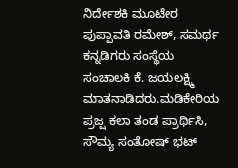ನಿರ್ದೇಶಕಿ ಮೂಟೇರ ಪುಪ್ಪಾವತಿ ರಮೇಶ್, ಸಮರ್ಥ ಕನ್ನಡಿಗರು ಸಂಸ್ಥೆಯ ಸಂಚಾಲಕಿ ಕೆ. ಜಯಲಕ್ಷ್ಮಿ ಮಾತನಾಡಿದರು.ಮಡಿಕೇರಿಯ ಪ್ರಜ್ಷ ಕಲಾ ತಂಡ ಪ್ರಾರ್ಥಿಸಿ, ಸೌಮ್ಯ ಸಂತೋಷ್ ಭಟ್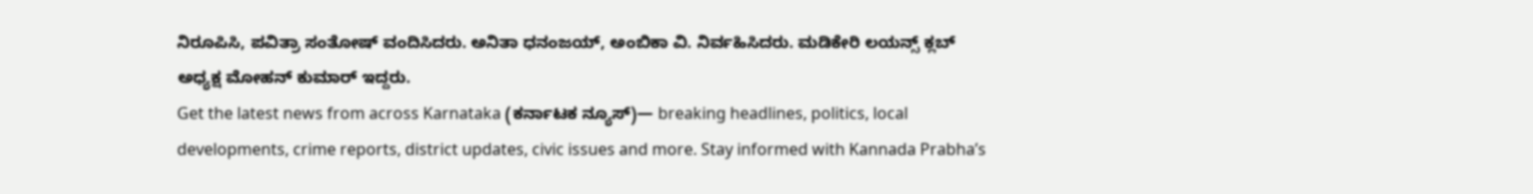ನಿರೂಪಿಸಿ, ಪವಿತ್ರಾ ಸಂತೋಷ್ ವಂದಿಸಿದರು. ಅನಿತಾ ಧನಂಜಯ್, ಅಂಬಿಕಾ ವಿ. ನಿರ್ವಹಿಸಿದರು. ಮಡಿಕೇರಿ ಲಯನ್ಸ್ ಕ್ಲಬ್ ಅಧ್ಯಕ್ಷ ಮೋಹನ್ ಕುಮಾರ್ ಇದ್ದರು.
Get the latest news from across Karnataka (ಕರ್ನಾಟಕ ನ್ಯೂಸ್)— breaking headlines, politics, local developments, crime reports, district updates, civic issues and more. Stay informed with Kannada Prabha’s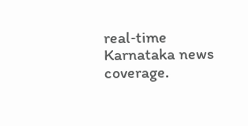real‑time Karnataka news coverage.